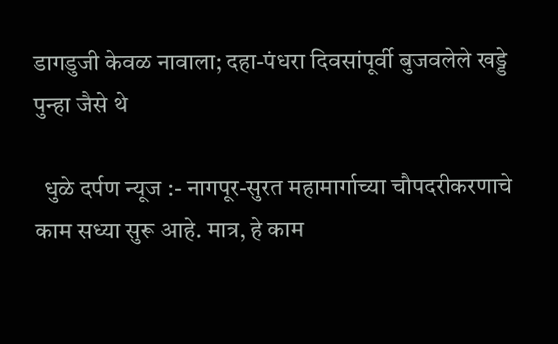डागडुजी केवळ नावाला; दहा-पंधरा दिवसांपूर्वी बुजवलेले खड्डे पुन्हा जैसे थे

  धुळे दर्पण न्यूज :- नागपूर-सुरत महामार्गाच्या चौपदरीकरणाचे काम सध्या सुरू आहे. मात्र, हे काम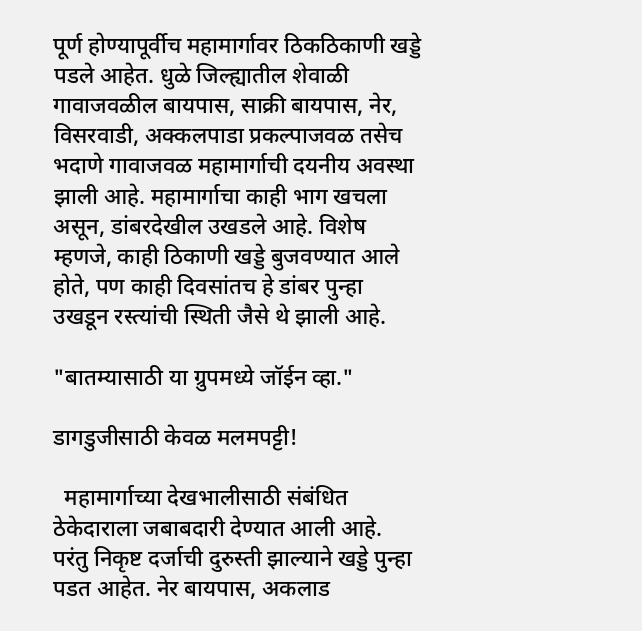पूर्ण होण्यापूर्वीच महामार्गावर ठिकठिकाणी खड्डे पडले आहेत. धुळे जिल्ह्यातील शेवाळी गावाजवळील बायपास, साक्री बायपास, नेर, विसरवाडी, अक्कलपाडा प्रकल्पाजवळ तसेच भदाणे गावाजवळ महामार्गाची दयनीय अवस्था झाली आहे. महामार्गाचा काही भाग खचला असून, डांबरदेखील उखडले आहे. विशेष म्हणजे, काही ठिकाणी खड्डे बुजवण्यात आले होते, पण काही दिवसांतच हे डांबर पुन्हा उखडून रस्त्यांची स्थिती जैसे थे झाली आहे.

"बातम्यासाठी या ग्रुपमध्ये जॉईन व्हा."

डागडुजीसाठी केवळ मलमपट्टी!

  महामार्गाच्या देखभालीसाठी संबंधित ठेकेदाराला जबाबदारी देण्यात आली आहे. परंतु निकृष्ट दर्जाची दुरुस्ती झाल्याने खड्डे पुन्हा पडत आहेत. नेर बायपास, अकलाड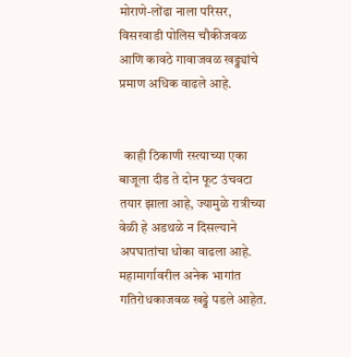मोराणे-लोंढा नाला परिसर, विसरवाडी पोलिस चौकीजवळ आणि कावठे गावाजवळ खड्ड्यांचे प्रमाण अधिक वाढले आहे.


  काही ठिकाणी रस्त्याच्या एका बाजूला दीड ते दोन फूट उंचवटा तयार झाला आहे, ज्यामुळे रात्रीच्या वेळी हे अडथळे न दिसल्याने अपघातांचा धोका वाढला आहे. महामार्गावरील अनेक भागांत गतिरोधकाजवळ खड्डे पडले आहेत.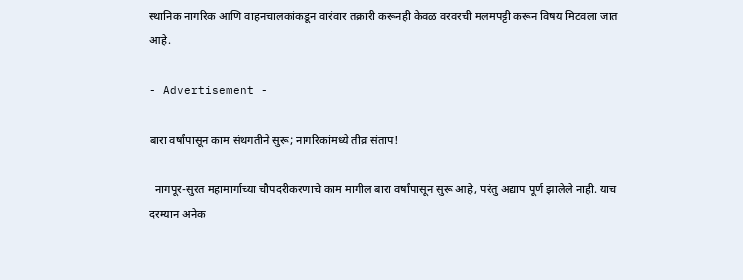स्थानिक नागरिक आणि वाहनचालकांकडून वारंवार तक्रारी करूनही केवळ वरवरची मलमपट्टी करून विषय मिटवला जात आहे.

- Advertisement -

बारा वर्षांपासून काम संथगतीने सुरू; नागरिकांमध्ये तीव्र संताप!

  नागपूर-सुरत महामार्गाच्या चौपदरीकरणाचे काम मागील बारा वर्षांपासून सुरू आहे, परंतु अद्याप पूर्ण झालेले नाही. याच दरम्यान अनेक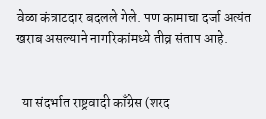वेळा कंत्राटदार बदलले गेले. पण कामाचा दर्जा अत्यंत खराब असल्याने नागरिकांमध्ये तीव्र संताप आहे.


  या संदर्भात राष्ट्रवादी काँग्रेस (शरद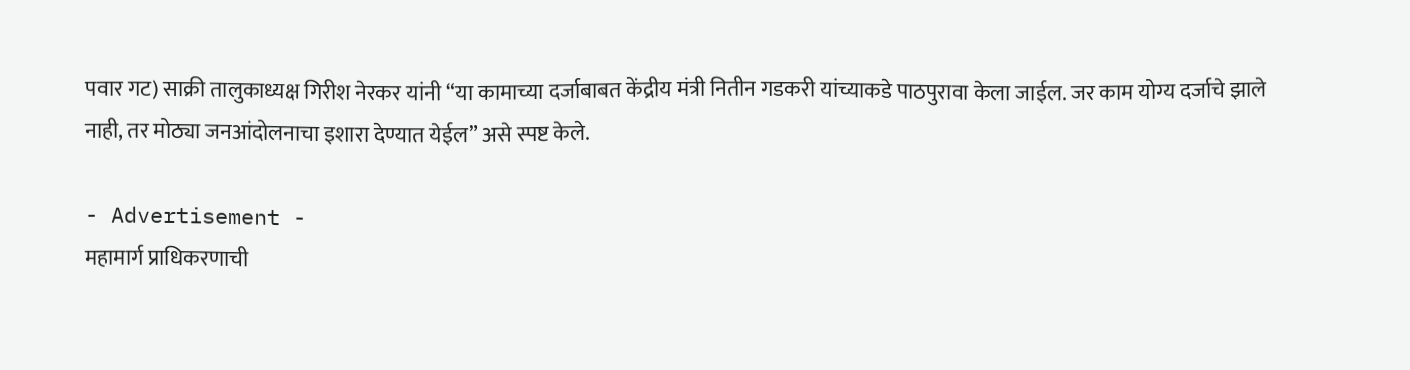पवार गट) साक्री तालुकाध्यक्ष गिरीश नेरकर यांनी “या कामाच्या दर्जाबाबत केंद्रीय मंत्री नितीन गडकरी यांच्याकडे पाठपुरावा केला जाईल. जर काम योग्य दर्जाचे झाले नाही, तर मोठ्या जनआंदोलनाचा इशारा देण्यात येईल” असे स्पष्ट केले.

- Advertisement -
महामार्ग प्राधिकरणाची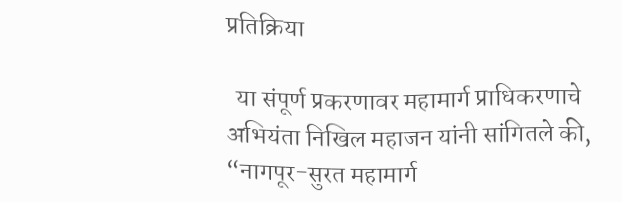प्रतिक्रिया

  या संपूर्ण प्रकरणावर महामार्ग प्राधिकरणाचे अभियंता निखिल महाजन यांनी सांगितले की, “नागपूर-सुरत महामार्ग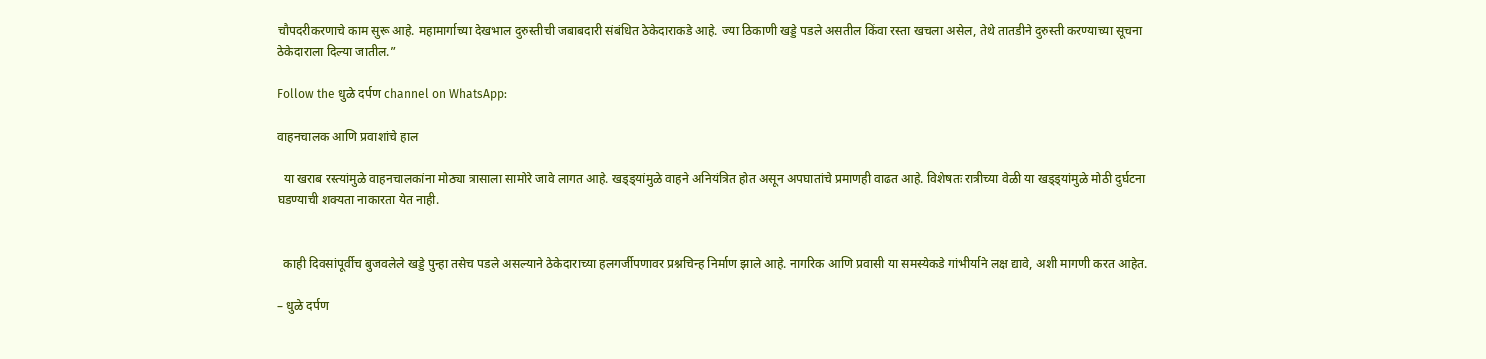चौपदरीकरणाचे काम सुरू आहे. महामार्गाच्या देखभाल दुरुस्तीची जबाबदारी संबंधित ठेकेदाराकडे आहे. ज्या ठिकाणी खड्डे पडले असतील किंवा रस्ता खचला असेल, तेथे तातडीने दुरुस्ती करण्याच्या सूचना ठेकेदाराला दिल्या जातील.”

Follow the धुळे दर्पण channel on WhatsApp:

वाहनचालक आणि प्रवाशांचे हाल

  या खराब रस्त्यांमुळे वाहनचालकांना मोठ्या त्रासाला सामोरे जावे लागत आहे. खड्ड्यांमुळे वाहने अनियंत्रित होत असून अपघातांचे प्रमाणही वाढत आहे. विशेषतः रात्रीच्या वेळी या खड्ड्यांमुळे मोठी दुर्घटना घडण्याची शक्यता नाकारता येत नाही.


  काही दिवसांपूर्वीच बुजवलेले खड्डे पुन्हा तसेच पडले असल्याने ठेकेदाराच्या हलगर्जीपणावर प्रश्नचिन्ह निर्माण झाले आहे. नागरिक आणि प्रवासी या समस्येकडे गांभीर्याने लक्ष द्यावे, अशी मागणी करत आहेत.

– धुळे दर्पण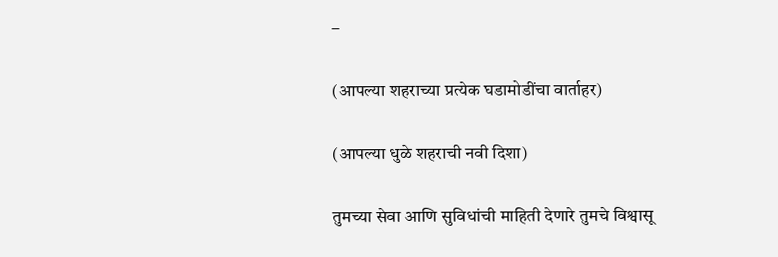–

(आपल्या शहराच्या प्रत्येक घडामोडींचा वार्ताहर)

(आपल्या धुळे शहराची नवी दिशा)

तुमच्या सेवा आणि सुविधांची माहिती देणारे तुमचे विश्वासू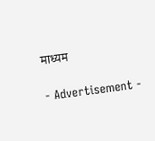माध्यम

- Advertisement -